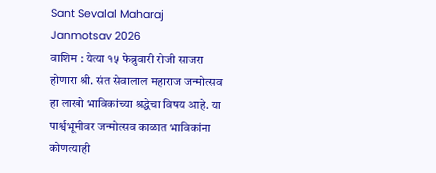Sant Sevalal Maharaj Janmotsav 2026
वाशिम : येत्या १५ फेब्रुवारी रोजी साजरा होणारा श्री. संत सेवालाल महाराज जन्मोत्सव हा लाखो भाविकांच्या श्रद्धेचा विषय आहे. या पार्श्वभूमीवर जन्मोत्सव काळात भाविकांना कोणत्याही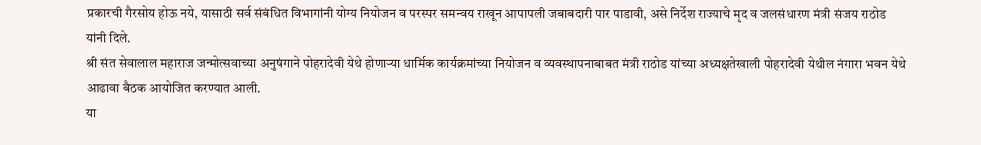प्रकारची गैरसोय होऊ नये, यासाठी सर्व संबंधित विभागांनी योग्य नियोजन व परस्पर समन्वय राखून आपापली जबाबदारी पार पाडावी, असे निर्देश राज्याचे मृद व जलसंधारण मंत्री संजय राठोड यांनी दिले.
श्री संत सेवालाल महाराज जन्मोत्सवाच्या अनुषंगाने पोहरादेवी येथे होणाऱ्या धार्मिक कार्यक्रमांच्या नियोजन व व्यवस्थापनाबाबत मंत्री राठोड यांच्या अध्यक्षतेखाली पोहरादेवी येथील नंगारा भवन येथे आढावा बैठक आयोजित करण्यात आली.
या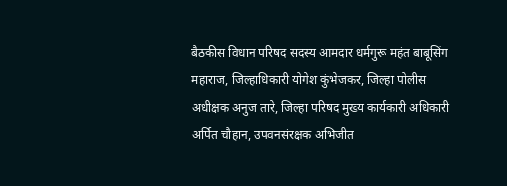बैठकीस विधान परिषद सदस्य आमदार धर्मगुरू महंत बाबूसिंग महाराज, जिल्हाधिकारी योगेश कुंभेजकर, जिल्हा पोलीस अधीक्षक अनुज तारे, जिल्हा परिषद मुख्य कार्यकारी अधिकारी अर्पित चौहान, उपवनसंरक्षक अभिजीत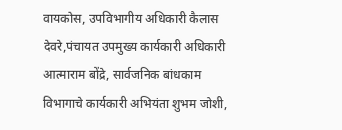वायकोस, उपविभागीय अधिकारी कैलास देवरे,पंचायत उपमुख्य कार्यकारी अधिकारी आत्माराम बोंद्रे, सार्वजनिक बांधकाम विभागाचे कार्यकारी अभियंता शुभम जोशी,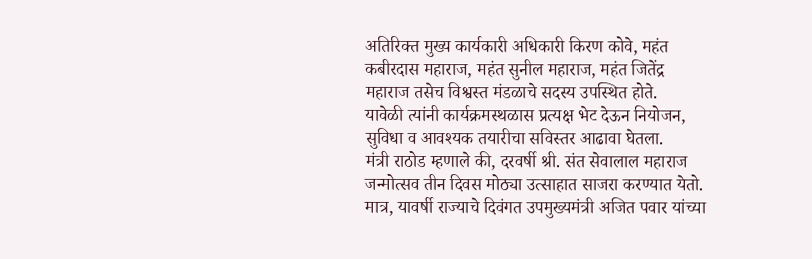अतिरिक्त मुख्य कार्यकारी अधिकारी किरण कोवे, महंत कबीरदास महाराज, महंत सुनील महाराज, महंत जितेंद्र महाराज तसेच विश्वस्त मंडळाचे सदस्य उपस्थित होते.
यावेळी त्यांनी कार्यक्रमस्थळास प्रत्यक्ष भेट देऊन नियोजन, सुविधा व आवश्यक तयारीचा सविस्तर आढावा घेतला.
मंत्री राठोड म्हणाले की, दरवर्षी श्री. संत सेवालाल महाराज जन्मोत्सव तीन दिवस मोठ्या उत्साहात साजरा करण्यात येतो. मात्र, यावर्षी राज्याचे दिवंगत उपमुख्यमंत्री अजित पवार यांच्या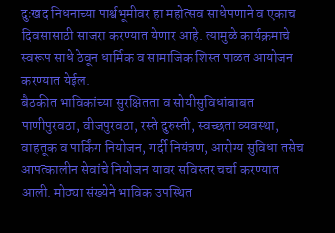दुःखद निधनाच्या पार्श्वभूमीवर हा महोत्सव साधेपणाने व एकाच दिवसासाठी साजरा करण्यात येणार आहे. त्यामुळे कार्यक्रमाचे स्वरूप साधे ठेवून धार्मिक व सामाजिक शिस्त पाळत आयोजन करण्यात येईल.
बैठकीत भाविकांच्या सुरक्षितता व सोयीसुविधांबाबत पाणीपुरवठा, वीजपुरवठा, रस्ते दुरुस्ती, स्वच्छता व्यवस्था, वाहतूक व पार्किंग नियोजन, गर्दी नियंत्रण, आरोग्य सुविधा तसेच आपत्कालीन सेवांचे नियोजन यावर सविस्तर चर्चा करण्यात आली. मोठ्या संख्येने भाविक उपस्थित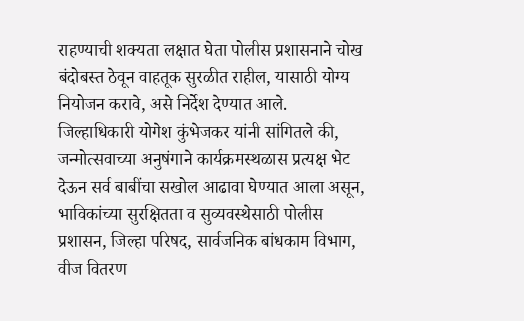राहण्याची शक्यता लक्षात घेता पोलीस प्रशासनाने चोख बंदोबस्त ठेवून वाहतूक सुरळीत राहील, यासाठी योग्य नियोजन करावे, असे निर्देश देण्यात आले.
जिल्हाधिकारी योगेश कुंभेजकर यांनी सांगितले की, जन्मोत्सवाच्या अनुषंगाने कार्यक्रमस्थळास प्रत्यक्ष भेट देऊन सर्व बाबींचा सखोल आढावा घेण्यात आला असून, भाविकांच्या सुरक्षितता व सुव्यवस्थेसाठी पोलीस प्रशासन, जिल्हा परिषद, सार्वजनिक बांधकाम विभाग, वीज वितरण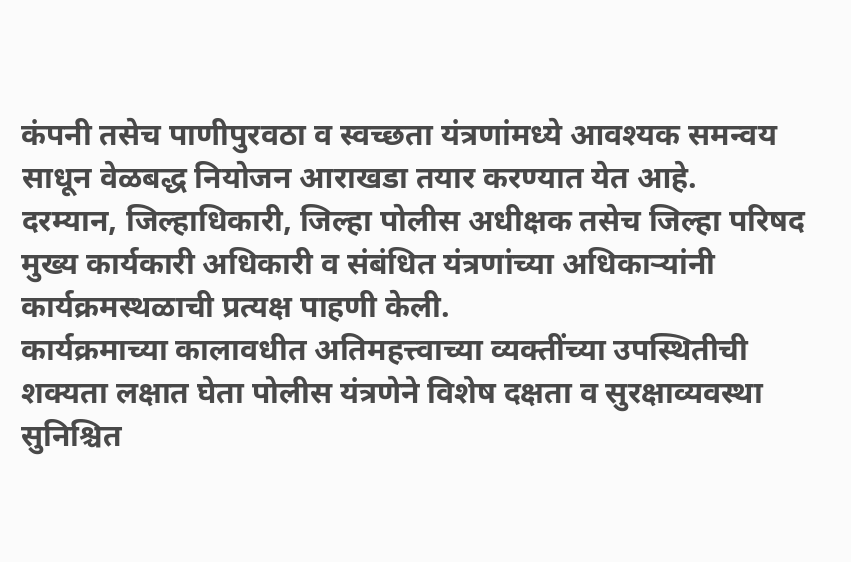कंपनी तसेच पाणीपुरवठा व स्वच्छता यंत्रणांमध्ये आवश्यक समन्वय साधून वेळबद्ध नियोजन आराखडा तयार करण्यात येत आहे.
दरम्यान, जिल्हाधिकारी, जिल्हा पोलीस अधीक्षक तसेच जिल्हा परिषद मुख्य कार्यकारी अधिकारी व संबंधित यंत्रणांच्या अधिकाऱ्यांनी कार्यक्रमस्थळाची प्रत्यक्ष पाहणी केली.
कार्यक्रमाच्या कालावधीत अतिमहत्त्वाच्या व्यक्तींच्या उपस्थितीची शक्यता लक्षात घेता पोलीस यंत्रणेने विशेष दक्षता व सुरक्षाव्यवस्था सुनिश्चित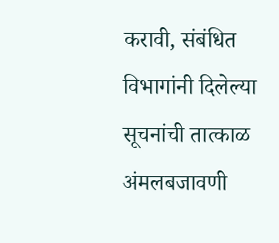करावी, संबंधित विभागांनी दिलेल्या सूचनांची तात्काळ अंमलबजावणी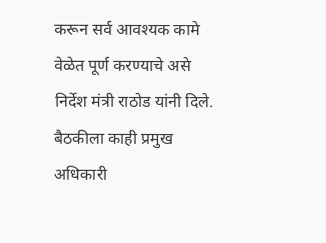करून सर्व आवश्यक कामे वेळेत पूर्ण करण्याचे असे निर्देश मंत्री राठोड यांनी दिले. बैठकीला काही प्रमुख अधिकारी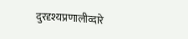दुरदृश्यप्रणालीव्दारे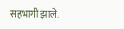सहभागी झाले.